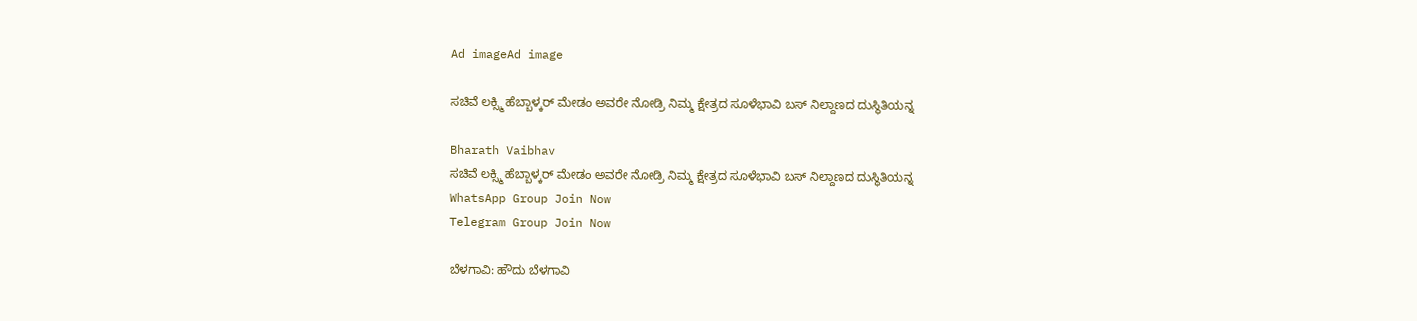Ad imageAd image

ಸಚಿವೆ ಲಕ್ಸ್ಮಿ ಹೆಬ್ಬಾಳ್ಕರ್ ಮೇಡಂ ಅವರೇ ನೋಡ್ರಿ ನಿಮ್ಮ ಕ್ಷೇತ್ರದ ಸೂಳೆಭಾವಿ ಬಸ್ ನಿಲ್ದಾಣದ ದುಸ್ಥಿತಿಯನ್ನ

Bharath Vaibhav
ಸಚಿವೆ ಲಕ್ಸ್ಮಿ ಹೆಬ್ಬಾಳ್ಕರ್ ಮೇಡಂ ಅವರೇ ನೋಡ್ರಿ ನಿಮ್ಮ ಕ್ಷೇತ್ರದ ಸೂಳೆಭಾವಿ ಬಸ್ ನಿಲ್ದಾಣದ ದುಸ್ಥಿತಿಯನ್ನ
WhatsApp Group Join Now
Telegram Group Join Now

ಬೆಳಗಾವಿ: ಹೌದು ಬೆಳಗಾವಿ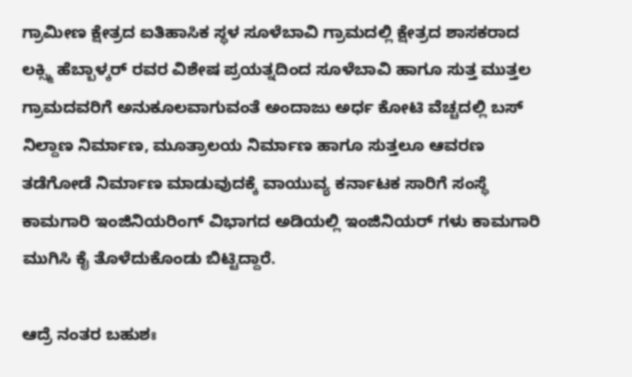ಗ್ರಾಮೀಣ ಕ್ಷೇತ್ರದ ಐತಿಹಾಸಿಕ ಸ್ಥಳ ಸೂಳೆಬಾವಿ ಗ್ರಾಮದಲ್ಲಿ ಕ್ಷೇತ್ರದ ಶಾಸಕರಾದ ಲಕ್ಸ್ಮಿ ಹೆಬ್ಬಾಳ್ಕರ್ ರವರ ವಿಶೇಷ ಪ್ರಯತ್ನದಿಂದ ಸೂಳೆಬಾವಿ ಹಾಗೂ ಸುತ್ತ ಮುತ್ತಲ ಗ್ರಾಮದವರಿಗೆ ಅನುಕೂಲವಾಗುವಂತೆ ಅಂದಾಜು ಅರ್ಧ ಕೋಟಿ ವೆಚ್ಚದಲ್ಲಿ ಬಸ್ ನಿಲ್ದಾಣ ನಿರ್ಮಾಣ, ಮೂತ್ರಾಲಯ ನಿರ್ಮಾಣ ಹಾಗೂ ಸುತ್ತಲೂ ಆವರಣ ತಡೆಗೋಡೆ ನಿರ್ಮಾಣ ಮಾಡುವುದಕ್ಕೆ ವಾಯುವ್ಯ ಕರ್ನಾಟಕ ಸಾರಿಗೆ ಸಂಸ್ಥೆ ಕಾಮಗಾರಿ ಇಂಜಿನಿಯರಿಂಗ್ ವಿಭಾಗದ ಅಡಿಯಲ್ಲಿ ಇಂಜಿನಿಯರ್ ಗಳು ಕಾಮಗಾರಿ ಮುಗಿಸಿ ಕೈ ತೊಳೆದುಕೊಂಡು ಬಿಟ್ಟಿದ್ದಾರೆ.

ಆದ್ರೆ ನಂತರ ಬಹುಶಃ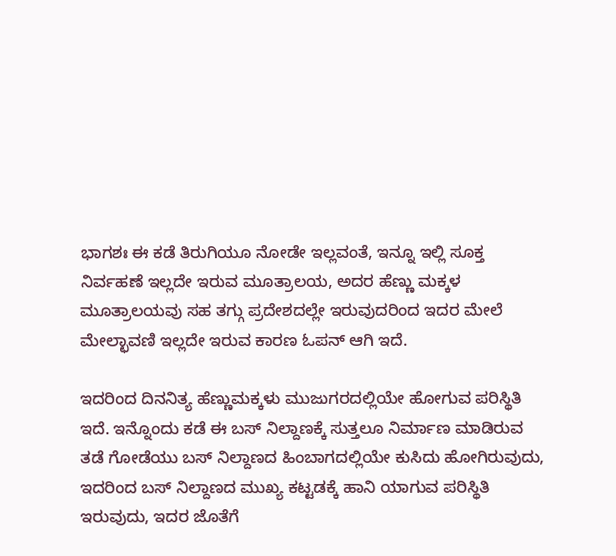ಭಾಗಶಃ ಈ ಕಡೆ ತಿರುಗಿಯೂ ನೋಡೇ ಇಲ್ಲವಂತೆ, ಇನ್ನೂ ಇಲ್ಲಿ ಸೂಕ್ತ ನಿರ್ವಹಣೆ ಇಲ್ಲದೇ ಇರುವ ಮೂತ್ರಾಲಯ, ಅದರ ಹೆಣ್ಣು ಮಕ್ಕಳ ಮೂತ್ರಾಲಯವು ಸಹ ತಗ್ಗು ಪ್ರದೇಶದಲ್ಲೇ ಇರುವುದರಿಂದ ಇದರ ಮೇಲೆ ಮೇಲ್ಛಾವಣಿ ಇಲ್ಲದೇ ಇರುವ ಕಾರಣ ಓಪನ್ ಆಗಿ ಇದೆ.

ಇದರಿಂದ ದಿನನಿತ್ಯ ಹೆಣ್ಣುಮಕ್ಕಳು ಮುಜುಗರದಲ್ಲಿಯೇ ಹೋಗುವ ಪರಿಸ್ಥಿತಿ ಇದೆ. ಇನ್ನೊಂದು ಕಡೆ ಈ ಬಸ್ ನಿಲ್ದಾಣಕ್ಕೆ ಸುತ್ತಲೂ ನಿರ್ಮಾಣ ಮಾಡಿರುವ ತಡೆ ಗೋಡೆಯು ಬಸ್ ನಿಲ್ದಾಣದ ಹಿಂಬಾಗದಲ್ಲಿಯೇ ಕುಸಿದು ಹೋಗಿರುವುದು, ಇದರಿಂದ ಬಸ್ ನಿಲ್ದಾಣದ ಮುಖ್ಯ ಕಟ್ಟಡಕ್ಕೆ ಹಾನಿ ಯಾಗುವ ಪರಿಸ್ಥಿತಿ ಇರುವುದು, ಇದರ ಜೊತೆಗೆ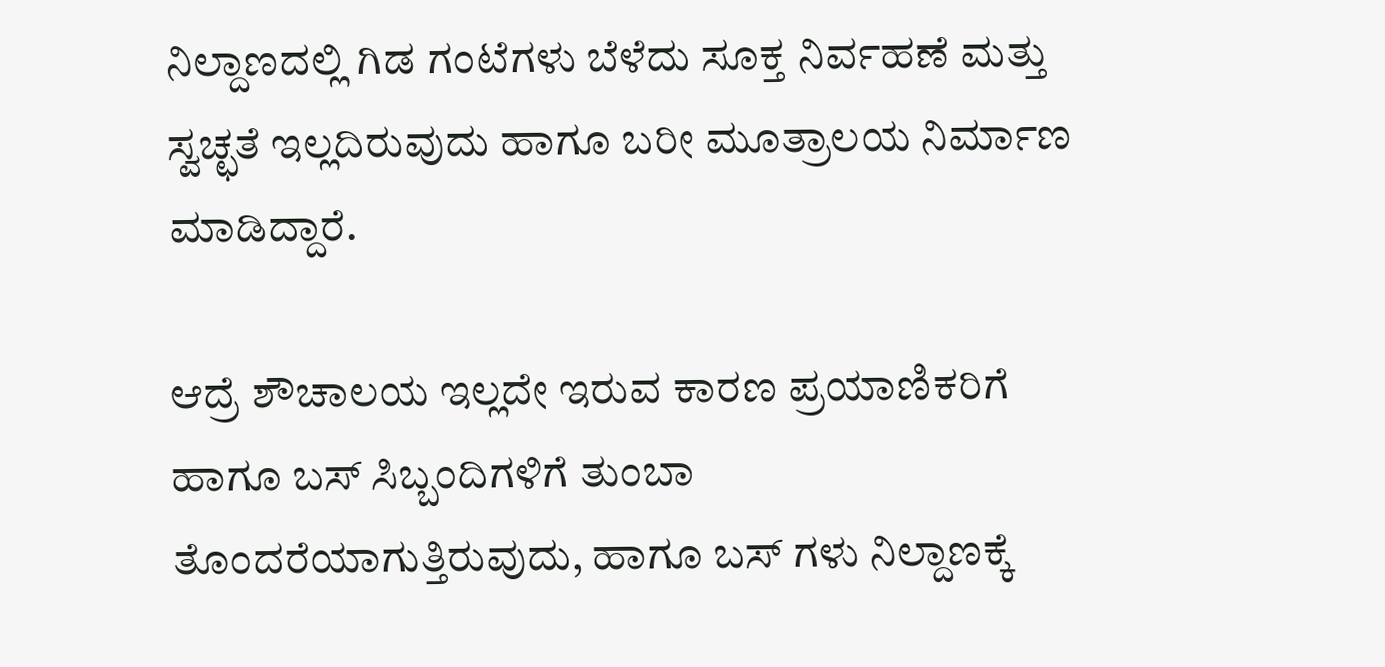ನಿಲ್ದಾಣದಲ್ಲಿ ಗಿಡ ಗಂಟೆಗಳು ಬೆಳೆದು ಸೂಕ್ತ ನಿರ್ವಹಣೆ ಮತ್ತು ಸ್ವಚ್ಛತೆ ಇಲ್ಲದಿರುವುದು ಹಾಗೂ ಬರೀ ಮೂತ್ರಾಲಯ ನಿರ್ಮಾಣ ಮಾಡಿದ್ದಾರೆ.

ಆದ್ರೆ ಶೌಚಾಲಯ ಇಲ್ಲದೇ ಇರುವ ಕಾರಣ ಪ್ರಯಾಣಿಕರಿಗೆ ಹಾಗೂ ಬಸ್ ಸಿಬ್ಬಂದಿಗಳಿಗೆ ತುಂಬಾ ತೊಂದರೆಯಾಗುತ್ತಿರುವುದು, ಹಾಗೂ ಬಸ್ ಗಳು ನಿಲ್ದಾಣಕ್ಕೆ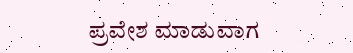ಪ್ರವೇಶ ಮಾಡುವಾಗ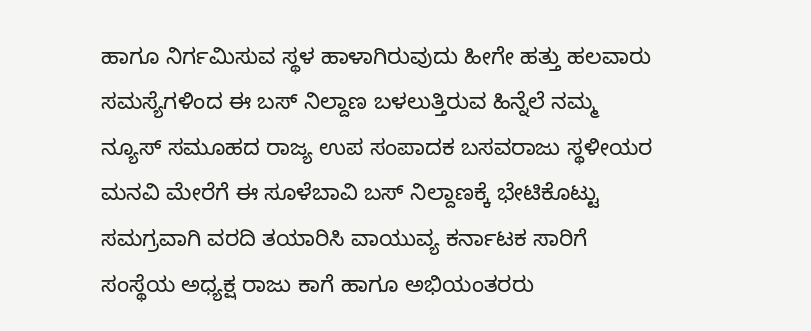ಹಾಗೂ ನಿರ್ಗಮಿಸುವ ಸ್ಥಳ ಹಾಳಾಗಿರುವುದು ಹೀಗೇ ಹತ್ತು ಹಲವಾರು ಸಮಸ್ಯೆಗಳಿಂದ ಈ ಬಸ್ ನಿಲ್ದಾಣ ಬಳಲುತ್ತಿರುವ ಹಿನ್ನೆಲೆ ನಮ್ಮ ನ್ಯೂಸ್ ಸಮೂಹದ ರಾಜ್ಯ ಉಪ ಸಂಪಾದಕ ಬಸವರಾಜು ಸ್ಥಳೀಯರ ಮನವಿ ಮೇರೆಗೆ ಈ ಸೂಳೆಬಾವಿ ಬಸ್ ನಿಲ್ದಾಣಕ್ಕೆ ಭೇಟಿಕೊಟ್ಟು ಸಮಗ್ರವಾಗಿ ವರದಿ ತಯಾರಿಸಿ ವಾಯುವ್ಯ ಕರ್ನಾಟಕ ಸಾರಿಗೆ ಸಂಸ್ಥೆಯ ಅಧ್ಯಕ್ಷ ರಾಜು ಕಾಗೆ ಹಾಗೂ ಅಭಿಯಂತರರು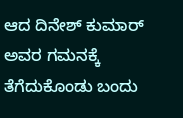ಆದ ದಿನೇಶ್ ಕುಮಾರ್ ಅವರ ಗಮನಕ್ಕೆ ತೆಗೆದುಕೊಂಡು ಬಂದು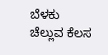ಬೆಳಕು ಚೆಲ್ಲುವ ಕೆಲಸ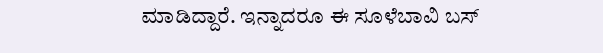ಮಾಡಿದ್ದಾರೆ. ಇನ್ನಾದರೂ ಈ ಸೂಳೆಬಾವಿ ಬಸ್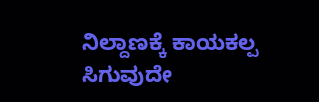ನಿಲ್ದಾಣಕ್ಕೆ ಕಾಯಕಲ್ಪ ಸಿಗುವುದೇ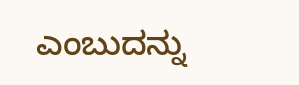ಎಂಬುದನ್ನು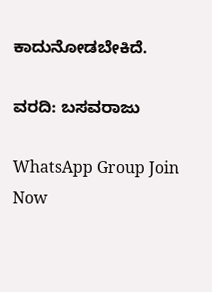ಕಾದುನೋಡಬೇಕಿದೆ.

ವರದಿ: ಬಸವರಾಜು

WhatsApp Group Join Now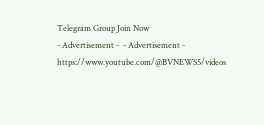Telegram Group Join Now
- Advertisement -  - Advertisement -  https://www.youtube.com/@BVNEWS5/videos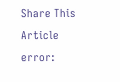Share This Article
error: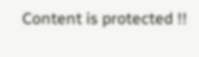Content is protected !!